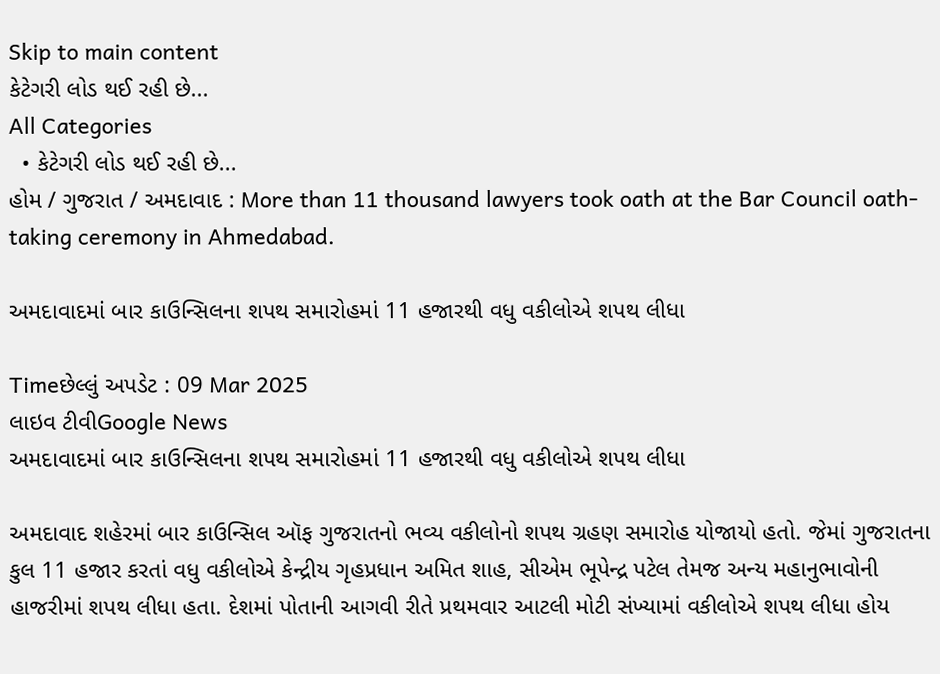Skip to main content
કેટેગરી લોડ થઈ રહી છે...
All Categories
  • કેટેગરી લોડ થઈ રહી છે...
હોમ / ગુજરાત / અમદાવાદ : More than 11 thousand lawyers took oath at the Bar Council oath-taking ceremony in Ahmedabad.

અમદાવાદમાં બાર કાઉન્સિલના શપથ સમારોહમાં 11 હજારથી વધુ વકીલોએ શપથ લીધા

Timeછેલ્લું અપડેટ : 09 Mar 2025
લાઇવ ટીવીGoogle News
અમદાવાદમાં બાર કાઉન્સિલના શપથ સમારોહમાં 11 હજારથી વધુ વકીલોએ શપથ લીધા

અમદાવાદ શહેરમાં બાર કાઉન્સિલ ઑફ ગુજરાતનો ભવ્ય વકીલોનો શપથ ગ્રહણ સમારોહ યોજાયો હતો. જેમાં ગુજરાતના કુલ 11 હજાર કરતાં વધુ વકીલોએ કેન્દ્રીય ગૃહપ્રધાન અમિત શાહ, સીએમ ભૂપેન્દ્ર પટેલ તેમજ અન્ય મહાનુભાવોની હાજરીમાં શપથ લીધા હતા. દેશમાં પોતાની આગવી રીતે પ્રથમવાર આટલી મોટી સંખ્યામાં વકીલોએ શપથ લીધા હોય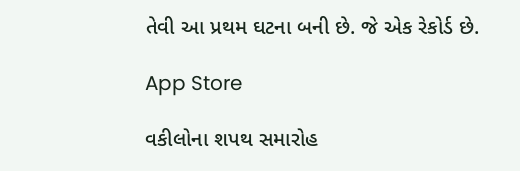તેવી આ પ્રથમ ઘટના બની છે. જે એક રેકોર્ડ છે.

App Store

વકીલોના શપથ સમારોહ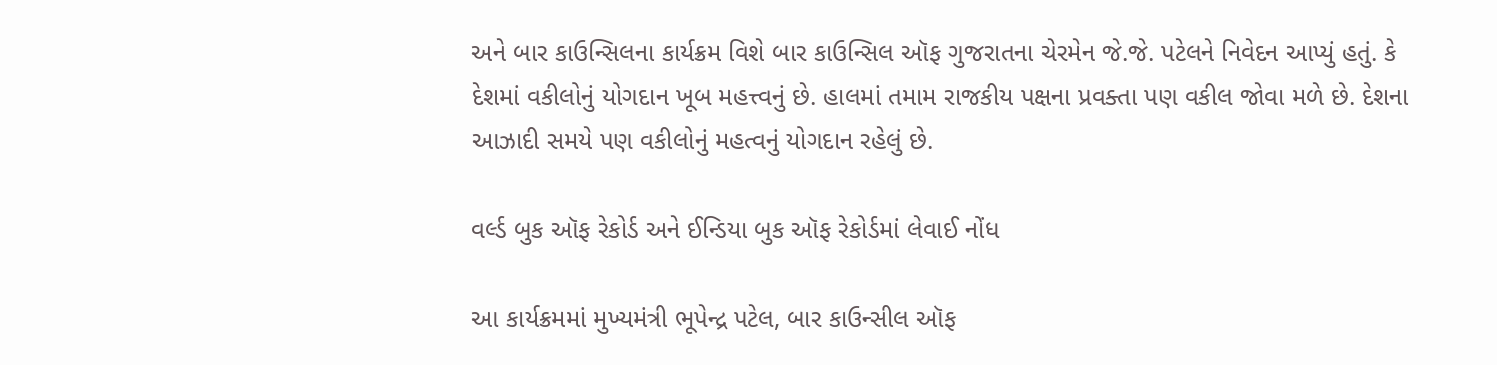અને બાર કાઉન્સિલના કાર્યક્રમ વિશે બાર કાઉન્સિલ ઑફ ગુજરાતના ચેરમેન જે.જે. પટેલને નિવેદન આપ્યું હતું. કે દેશમાં વકીલોનું યોગદાન ખૂબ મહત્ત્વનું છે. હાલમાં તમામ રાજકીય પક્ષના પ્રવક્તા પણ વકીલ જોવા મળે છે. દેશના આઝાદી સમયે પણ વકીલોનું મહત્વનું યોગદાન રહેલું છે.

વર્લ્ડ બુક ઑફ રેકોર્ડ અને ઈન્ડિયા બુક ઑફ રેકોર્ડમાં લેવાઈ નોંધ

આ કાર્યક્રમમાં મુખ્યમંત્રી ભૂપેન્દ્ર પટેલ, બાર કાઉન્સીલ ઑફ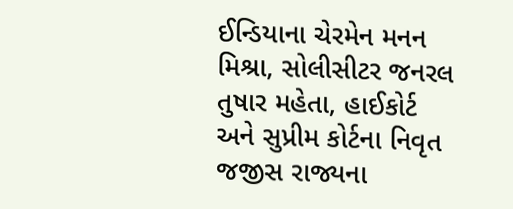ઈન્ડિયાના ચેરમેન મનન મિશ્રા, સોલીસીટર જનરલ તુષાર મહેતા, હાઈકોર્ટ અને સુપ્રીમ કોર્ટના નિવૃત જજીસ રાજ્યના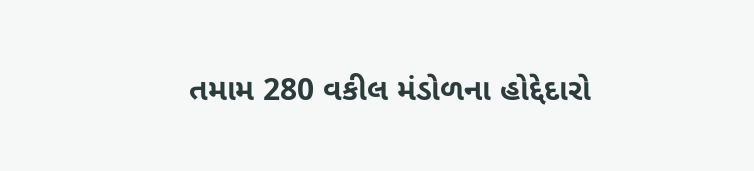તમામ 280 વકીલ મંડોળના હોદ્દેદારો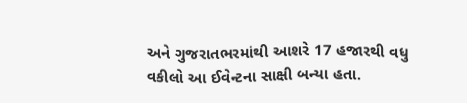અને ગુજરાતભરમાંથી આશરે 17 હજારથી વધુ વકીલો આ ઈવેન્ટના સાક્ષી બન્યા હતા.